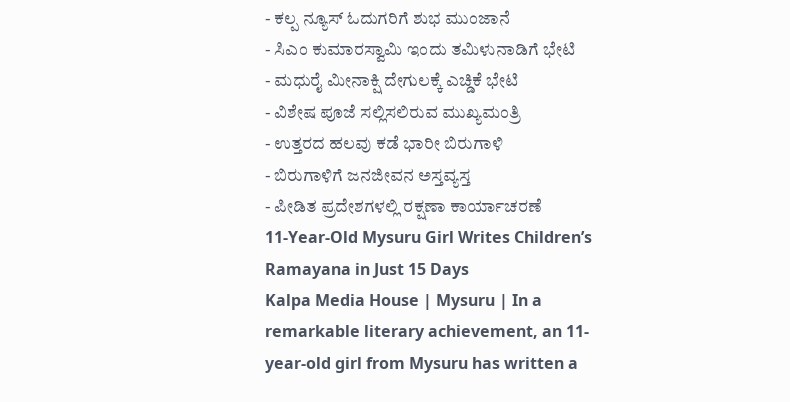- ಕಲ್ಪ ನ್ಯೂಸ್ ಓದುಗರಿಗೆ ಶುಭ ಮುಂಜಾನೆ
- ಸಿಎಂ ಕುಮಾರಸ್ವಾಮಿ ಇಂದು ತಮಿಳುನಾಡಿಗೆ ಭೇಟಿ
- ಮಧುರೈ ಮೀನಾಕ್ಷಿ ದೇಗುಲಕ್ಕೆ ಎಚ್ಡಿಕೆ ಭೇಟಿ
- ವಿಶೇಷ ಪೂಜೆ ಸಲ್ಲಿಸಲಿರುವ ಮುಖ್ಯಮಂತ್ರಿ
- ಉತ್ತರದ ಹಲವು ಕಡೆ ಭಾರೀ ಬಿರುಗಾಳಿ
- ಬಿರುಗಾಳಿಗೆ ಜನಜೀವನ ಅಸ್ತವ್ಯಸ್ತ
- ಪೀಡಿತ ಪ್ರದೇಶಗಳಲ್ಲಿ ರಕ್ಷಣಾ ಕಾರ್ಯಾಚರಣೆ
11-Year-Old Mysuru Girl Writes Children’s Ramayana in Just 15 Days
Kalpa Media House | Mysuru | In a remarkable literary achievement, an 11-year-old girl from Mysuru has written a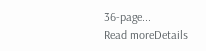36-page...
Read moreDetails